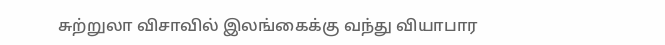சுற்றுலா விசாவில் இலங்கைக்கு வந்து வியாபார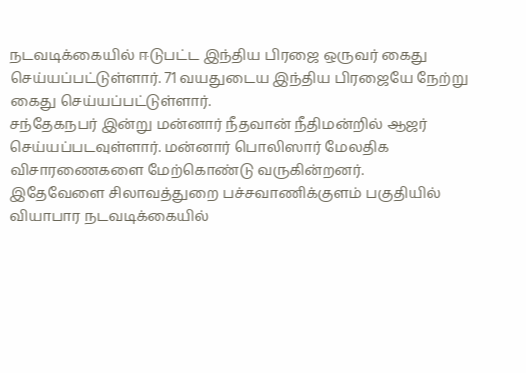நடவடிக்கையில் ஈடுபட்ட இந்திய பிரஜை ஒருவர் கைது செய்யப்பட்டுள்ளார். 71 வயதுடைய இந்திய பிரஜையே நேற்று கைது செய்யப்பட்டுள்ளார்.
சந்தேகநபர் இன்று மன்னார் நீதவான் நீதிமன்றில் ஆஜர் செய்யப்படவுள்ளார். மன்னார் பொலிஸார் மேலதிக விசாரணைகளை மேற்கொண்டு வருகின்றனர்.
இதேவேளை சிலாவத்துறை பச்சவாணிக்குளம் பகுதியில் வியாபார நடவடிக்கையில்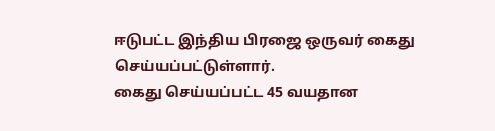ஈடுபட்ட இந்திய பிரஜை ஒருவர் கைது செய்யப்பட்டுள்ளார்.
கைது செய்யப்பட்ட 45 வயதான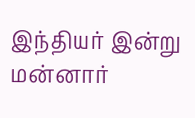இந்தியர் இன்று மன்னார்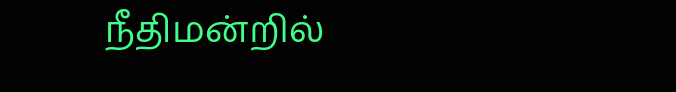நீதிமன்றில்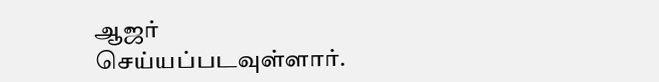ஆஜர் செய்யப்படவுள்ளார்.